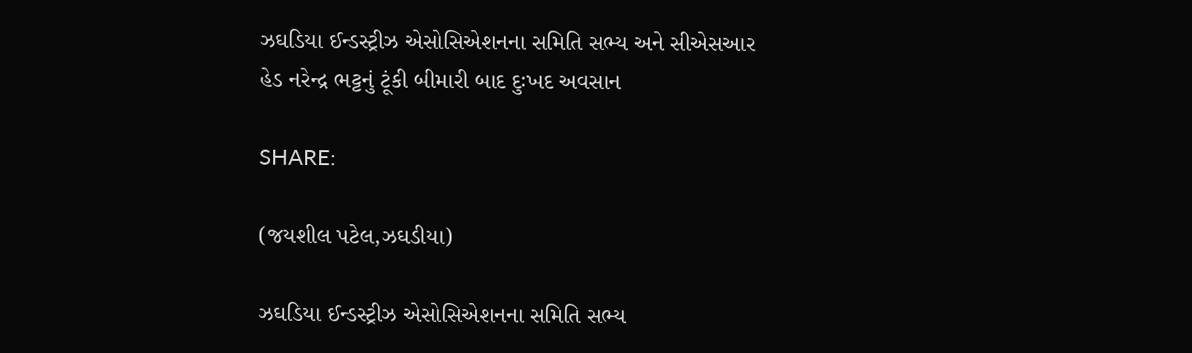ઝઘડિયા ઈન્ડસ્ટ્રીઝ એસોસિએશનના સમિતિ સભ્ય અને સીએસઆર હેડ નરેન્દ્ર ભટ્ટનું ટૂંકી બીમારી બાદ દુઃખદ અવસાન

SHARE:

(જયશીલ પટેલ,ઝઘડીયા)

ઝઘડિયા ઈન્ડસ્ટ્રીઝ એસોસિએશનના સમિતિ સભ્ય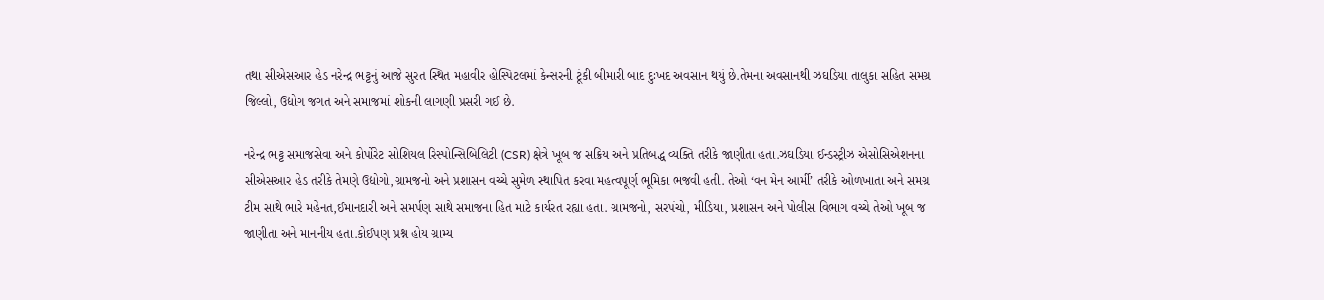તથા સીએસઆર હેડ નરેન્દ્ર ભટ્ટનું આજે સુરત સ્થિત મહાવીર હોસ્પિટલમાં કેન્સરની ટૂંકી બીમારી બાદ દુઃખદ અવસાન થયું છે.તેમના અવસાનથી ઝઘડિયા તાલુકા સહિત સમગ્ર જિલ્લો, ઉદ્યોગ જગત અને સમાજમાં શોકની લાગણી પ્રસરી ગઈ છે.

નરેન્દ્ર ભટ્ટ સમાજસેવા અને કોર્પોરેટ સોશિયલ રિસ્પોન્સિબિલિટી (CSR) ક્ષેત્રે ખૂબ જ સક્રિય અને પ્રતિબદ્ધ વ્યક્તિ તરીકે જાણીતા હતા.ઝઘડિયા ઈન્ડસ્ટ્રીઝ એસોસિએશનના સીએસઆર હેડ તરીકે તેમણે ઉદ્યોગો,ગ્રામજનો અને પ્રશાસન વચ્ચે સુમેળ સ્થાપિત કરવા મહત્વપૂર્ણ ભૂમિકા ભજવી હતી. તેઓ ‘વન મેન આર્મી’ તરીકે ઓળખાતા અને સમગ્ર ટીમ સાથે ભારે મહેનત,ઈમાનદારી અને સમર્પણ સાથે સમાજના હિત માટે કાર્યરત રહ્યા હતા. ગ્રામજનો, સરપંચો, મીડિયા, પ્રશાસન અને પોલીસ વિભાગ વચ્ચે તેઓ ખૂબ જ જાણીતા અને માનનીય હતા.કોઈપણ પ્રશ્ન હોય ગ્રામ્ય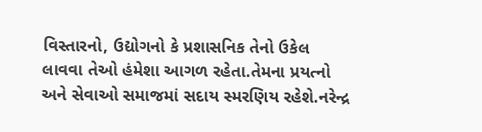વિસ્તારનો, ઉદ્યોગનો કે પ્રશાસનિક તેનો ઉકેલ લાવવા તેઓ હંમેશા આગળ રહેતા.તેમના પ્રયત્નો અને સેવાઓ સમાજમાં સદાય સ્મરણિય રહેશે.નરેન્દ્ર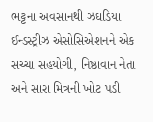ભટ્ટના અવસાનથી ઝઘડિયા ઈન્ડસ્ટ્રીઝ એસોસિએશનને એક સચ્ચા સહયોગી, નિષ્ઠાવાન નેતા અને સારા મિત્રની ખોટ પડી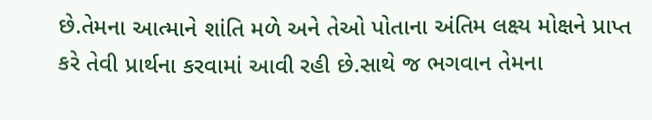છે.તેમના આત્માને શાંતિ મળે અને તેઓ પોતાના અંતિમ લક્ષ્ય મોક્ષને પ્રાપ્ત કરે તેવી પ્રાર્થના કરવામાં આવી રહી છે.સાથે જ ભગવાન તેમના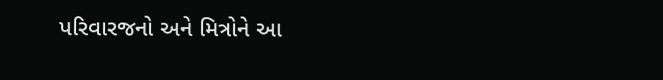પરિવારજનો અને મિત્રોને આ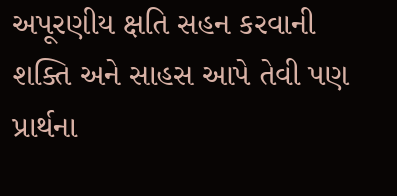અપૂરણીય ક્ષતિ સહન કરવાની શક્તિ અને સાહસ આપે તેવી પણ પ્રાર્થના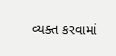વ્યક્ત કરવામાં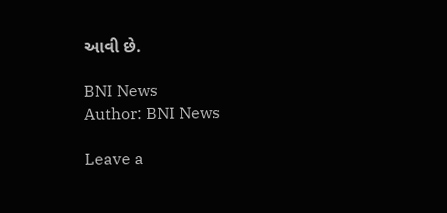આવી છે.

BNI News
Author: BNI News

Leave a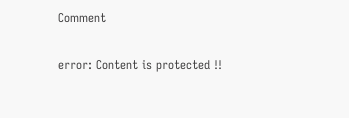Comment

error: Content is protected !!